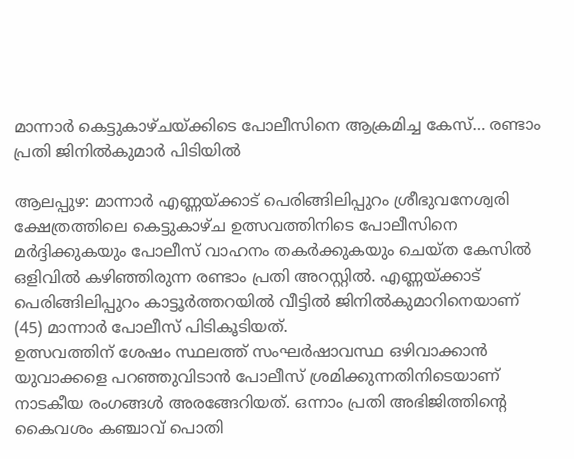മാന്നാർ കെട്ടുകാഴ്ചയ്ക്കിടെ പോലീസിനെ ആക്രമിച്ച കേസ്… രണ്ടാം പ്രതി ജിനിൽകുമാർ പിടിയിൽ

ആലപ്പുഴ: മാന്നാർ എണ്ണയ്ക്കാട് പെരിങ്ങിലിപ്പുറം ശ്രീഭുവനേശ്വരി ക്ഷേത്രത്തിലെ കെട്ടുകാഴ്ച ഉത്സവത്തിനിടെ പോലീസിനെ മർദ്ദിക്കുകയും പോലീസ് വാഹനം തകർക്കുകയും ചെയ്ത കേസിൽ ഒളിവിൽ കഴിഞ്ഞിരുന്ന രണ്ടാം പ്രതി അറസ്റ്റിൽ. എണ്ണയ്ക്കാട് പെരിങ്ങിലിപ്പുറം കാട്ടൂർത്തറയിൽ വീട്ടിൽ ജിനിൽകുമാറിനെയാണ് (45) മാന്നാർ പോലീസ് പിടികൂടിയത്.
ഉത്സവത്തിന് ശേഷം സ്ഥലത്ത് സംഘർഷാവസ്ഥ ഒഴിവാക്കാൻ യുവാക്കളെ പറഞ്ഞുവിടാൻ പോലീസ് ശ്രമിക്കുന്നതിനിടെയാണ് നാടകീയ രംഗങ്ങൾ അരങ്ങേറിയത്. ഒന്നാം പ്രതി അഭിജിത്തിന്റെ കൈവശം കഞ്ചാവ് പൊതി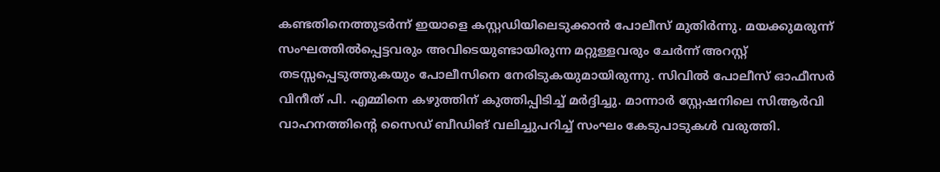കണ്ടതിനെത്തുടർന്ന് ഇയാളെ കസ്റ്റഡിയിലെടുക്കാൻ പോലീസ് മുതിർന്നു. മയക്കുമരുന്ന് സംഘത്തിൽപ്പെട്ടവരും അവിടെയുണ്ടായിരുന്ന മറ്റുള്ളവരും ചേർന്ന് അറസ്റ്റ് തടസ്സപ്പെടുത്തുകയും പോലീസിനെ നേരിടുകയുമായിരുന്നു. സിവിൽ പോലീസ് ഓഫീസർ വിനീത് പി. എമ്മിനെ കഴുത്തിന് കുത്തിപ്പിടിച്ച് മർദ്ദിച്ചു. മാന്നാർ സ്റ്റേഷനിലെ സിആർവി വാഹനത്തിന്റെ സൈഡ് ബീഡിങ് വലിച്ചുപറിച്ച് സംഘം കേടുപാടുകൾ വരുത്തി.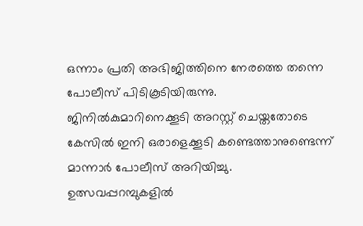ഒന്നാം പ്രതി അഭിജിത്തിനെ നേരത്തെ തന്നെ പോലീസ് പിടികൂടിയിരുന്നു. ജിനിൽകുമാറിനെക്കൂടി അറസ്റ്റ് ചെയ്തതോടെ കേസിൽ ഇനി ഒരാളെക്കൂടി കണ്ടെത്താനുണ്ടെന്ന് മാന്നാർ പോലീസ് അറിയിച്ചു. ഉത്സവപ്പറമ്പുകളിൽ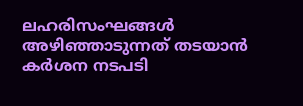ലഹരിസംഘങ്ങൾ അഴിഞ്ഞാടുന്നത് തടയാൻ കർശന നടപടി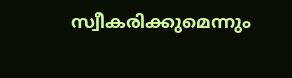സ്വീകരിക്കുമെന്നും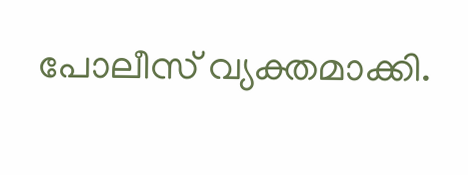പോലീസ് വ്യക്തമാക്കി.